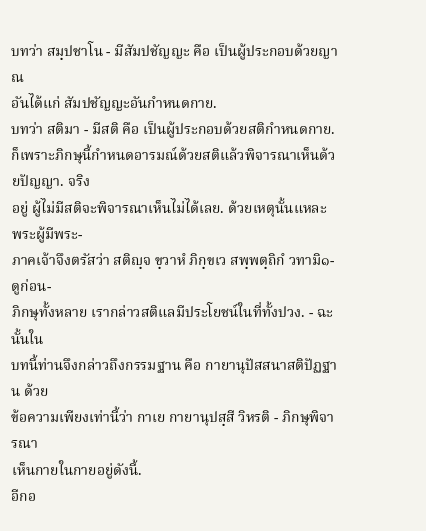บทว่า สมฺปชาโน - มีสัมปชัญญะ คือ เป็นผู้ประกอบด้วยญาณ
อันได้แก่ สัมปชัญญะอันกำหนดกาย.
บทว่า สติมา - มีสติ คือ เป็นผู้ประกอบด้วยสติกำหนดกาย.
ก็เพราะภิกษุนี้กำหนดอารมณ์ด้วยสติแล้วพิจารณาเห็นด้วยปัญญา. จริง
อยู่ ผู้ไม่มีสติจะพิจารณาเห็นไม่ได้เลย. ด้วยเหตุนั้นแหละ พระผู้มีพระ-
ภาคเจ้าจึงตรัสว่า สติญฺจ ขฺวาหํ ภิกฺขเว สพฺพตฺถิกํ วทามิ๑- ดูก่อน-
ภิกษุทั้งหลาย เรากล่าวสติแลมีประโยชน์ในที่ทั้งปวง. - ฉะนั้นใน
บทนี้ท่านจึงกล่าวถึงกรรมฐาน คือ กายานุปัสสนาสติปัฏฐาน ด้วย
ข้อความเพียงเท่านี้ว่า กาเย กายานุปสฺสี วิหรติ - ภิกษุพิจารณา
เห็นกายในกายอยู่ดังนี้.
อีกอ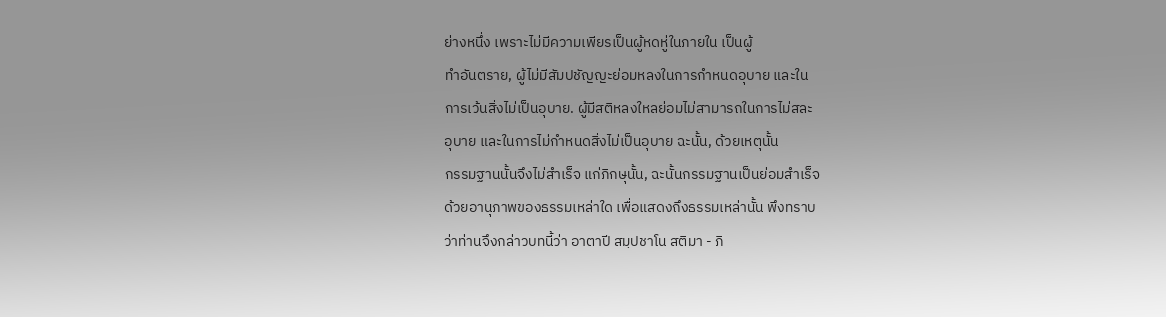ย่างหนึ่ง เพราะไม่มีความเพียรเป็นผู้หดหู่ในภายใน เป็นผู้
ทำอันตราย, ผู้ไม่มีสัมปชัญญะย่อมหลงในการกำหนดอุบาย และใน
การเว้นสิ่งไม่เป็นอุบาย. ผู้มีสติหลงใหลย่อมไม่สามารถในการไม่สละ
อุบาย และในการไม่กำหนดสิ่งไม่เป็นอุบาย ฉะนั้น, ด้วยเหตุนั้น
กรรมฐานนั้นจึงไม่สำเร็จ แก่ภิกษุนั้น, ฉะนั้นกรรมฐานเป็นย่อมสำเร็จ
ด้วยอานุภาพของธรรมเหล่าใด เพื่อแสดงถึงธรรมเหล่านั้น พึงทราบ
ว่าท่านจึงกล่าวบทนี้ว่า อาตาปี สมฺปชาโน สติมา - ภิ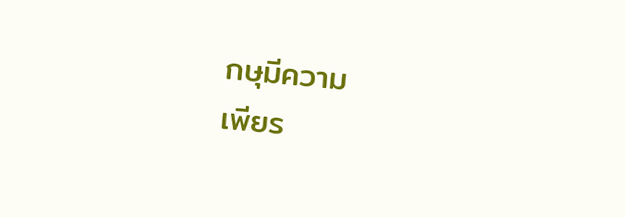กษุมีความ
เพียร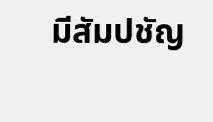มีสัมปชัญ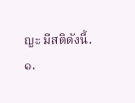ญะ มีสติดังนี้.
๑.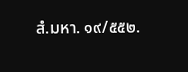สํ.มหา. ๑๙/๕๕๒.